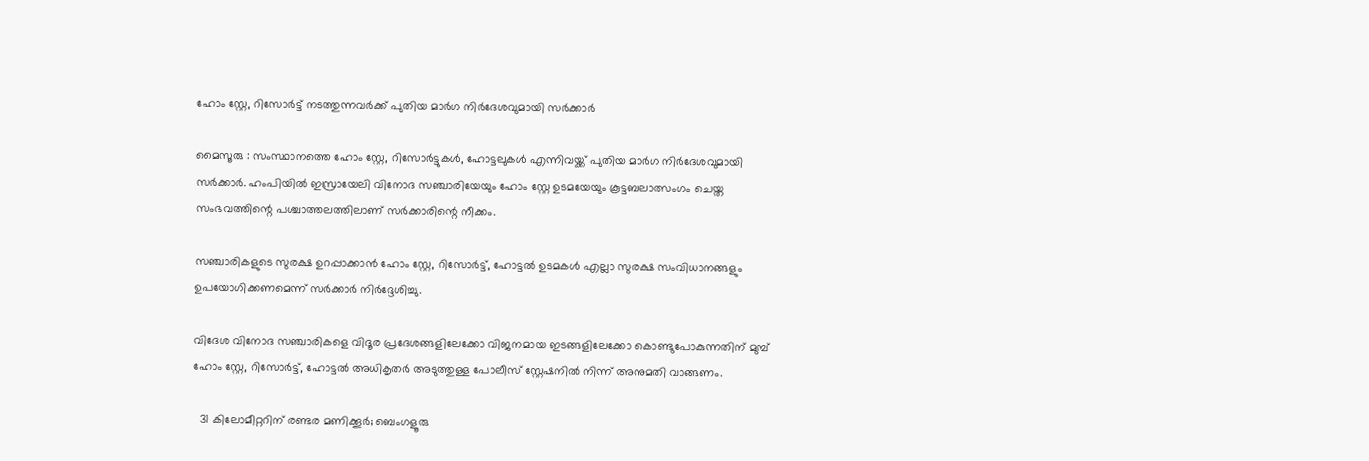ഹോം സ്റ്റേ, റിസോർട്ട് നടത്തുന്നവർക്ക് പുതിയ മാർഗ നിർദേശവുമായി സർക്കാർ

മൈസൂരു : സംസ്ഥാനത്തെ ഹോം സ്റ്റേ, റിസോർട്ടുകൾ, ഹോട്ടലുകൾ എന്നിവയ്ക്ക് പുതിയ മാർഗ നിർദേശവുമായി സർക്കാർ. ഹംപിയിൽ ഇസ്രായേലി വിനോദ സഞ്ചാരിയേയും ഹോം സ്റ്റേ ഉടമയേയും കൂട്ടബലാത്സംഗം ചെയ്ത സംഭവത്തിന്റെ പശ്ചാത്തലത്തിലാണ് സർക്കാരിന്റെ നീക്കം.

സഞ്ചാരികളുടെ സുരക്ഷ ഉറപ്പാക്കാൻ ഹോം സ്റ്റേ, റിസോർട്ട്, ഹോട്ടൽ ഉടമകൾ എല്ലാ സുരക്ഷ സംവിധാനങ്ങളും ഉപയോഗിക്കണമെന്ന് സർക്കാർ നിർദ്ദേശിച്ചു.

വിദേശ വിനോദ സഞ്ചാരികളെ വിദൂര പ്രദേശങ്ങളിലേക്കോ വിജനമായ ഇടങ്ങളിലേക്കോ കൊണ്ടുപോകുന്നതിന് മുമ്പ് ഹോം സ്റ്റേ, റിസോർട്ട്, ഹോട്ടൽ അധികൃതർ അടുത്തുള്ള പോലീസ് സ്റ്റേഷനിൽ നിന്ന് അനുമതി വാങ്ങണം.

  31 കിലോമീറ്ററിന് രണ്ടര മണിക്കൂർ; ബെംഗളൂരു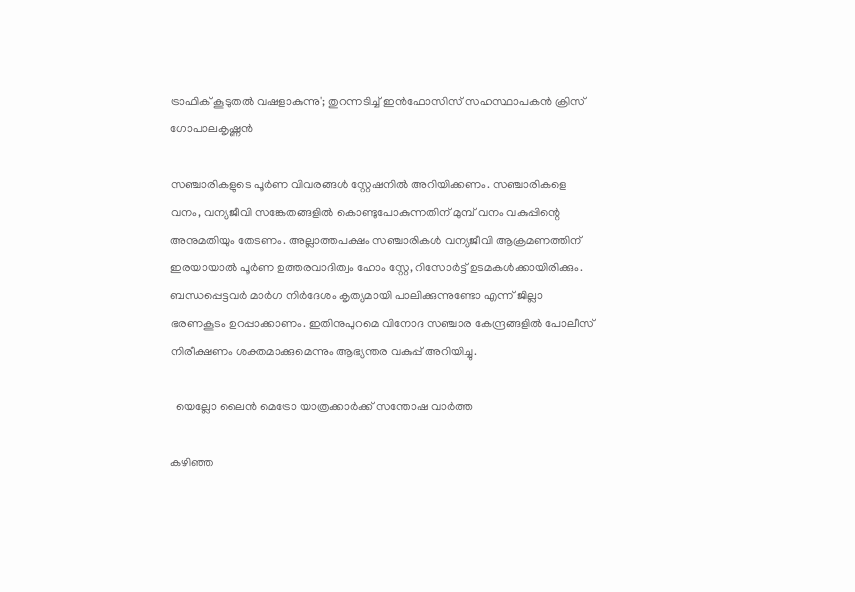ട്രാഫിക് കൂടുതൽ വഷളാകുന്നു'; തുറന്നടിച്ച് ഇൻഫോസിസ് സഹസ്ഥാപകൻ ക്രിസ് ഗോപാലകൃഷ്ണൻ

സഞ്ചാരികളുടെ പൂർണ വിവരങ്ങൾ സ്റ്റേഷനിൽ അറിയിക്കണം. സഞ്ചാരികളെ വനം, വന്യജീവി സങ്കേതങ്ങളിൽ കൊണ്ടുപോകുന്നതിന് മുമ്പ് വനം വകുപ്പിന്റെ അനുമതിയും തേടണം. അല്ലാത്തപക്ഷം സഞ്ചാരികൾ വന്യജീവി ആക്രമണത്തിന് ഇരയായാൽ പൂർണ ഉത്തരവാദിത്വം ഹോം സ്റ്റേ, റിസോർട്ട് ഉടമകൾക്കായിരിക്കും. ബന്ധപ്പെട്ടവർ മാർഗ നിർദേശം കൃത്യമായി പാലിക്കുന്നുണ്ടോ എന്ന് ജില്ലാ ഭരണകൂടം ഉറപ്പാക്കാണം. ഇതിനുപുറമെ വിനോദ സഞ്ചാര കേന്ദ്രങ്ങളിൽ പോലീസ് നിരീക്ഷണം ശക്തമാക്കുമെന്നും ആഭ്യന്തര വകുപ്പ് അറിയിച്ചു.

  യെല്ലോ ലൈൻ മെട്രോ യാത്രക്കാർക്ക് സന്തോഷ വാർത്ത

കഴിഞ്ഞ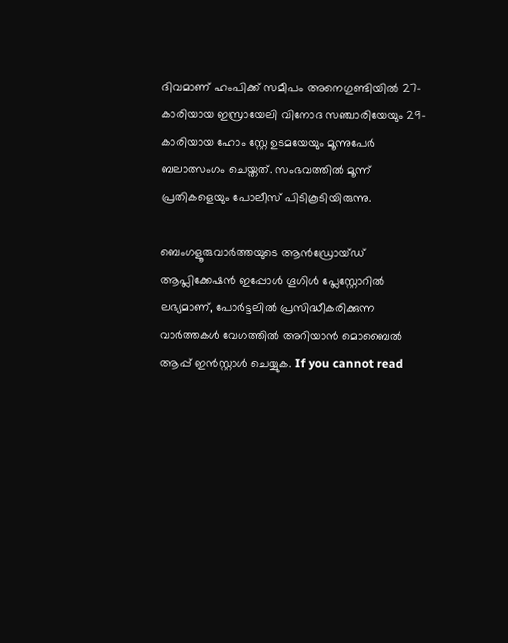ദിവമാണ് ഹംപിക്ക് സമീപം അനെഗുണ്ടിയിൽ 27-കാരിയായ ഇസ്രായേലി വിനോദ സഞ്ചാരിയേയും 29-കാരിയായ ഹോം സ്റ്റേ ഉടമയേയും മൂന്നുപേർ ബലാത്സംഗം ചെയ്തത്. സംഭവത്തിൽ മൂന്ന് പ്രതികളെയും പോലീസ് പിടികൂടിയിരുന്നു.

ബെംഗളൂരുവാർത്തയുടെ ആൻഡ്രോയ്ഡ് ആപ്ലിക്കേഷൻ ഇപ്പോൾ ഗൂഗിൾ പ്ലേസ്റ്റോറിൽ ലഭ്യമാണ്, പോർട്ടലിൽ പ്രസിദ്ധീകരിക്കുന്ന വാർത്തകൾ വേഗത്തിൽ അറിയാൻ മൊബൈൽ ആപ്പ് ഇൻസ്റ്റാൾ ചെയ്യുക. If you cannot read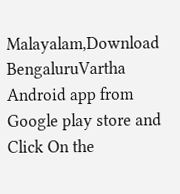Malayalam,Download BengaluruVartha Android app from Google play store and Click On the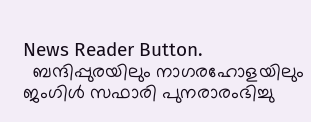News Reader Button.
  ബന്ദിപ്പുരയിലും നാഗരഹോളയിലും ജംഗിൾ സഫാരി പുനരാരംഭിച്ചു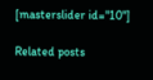[masterslider id="10"]

Related posts